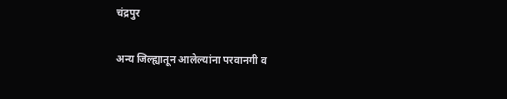चंद्रपुर

अन्य जिल्ह्यातून आलेल्यांना परवानगी व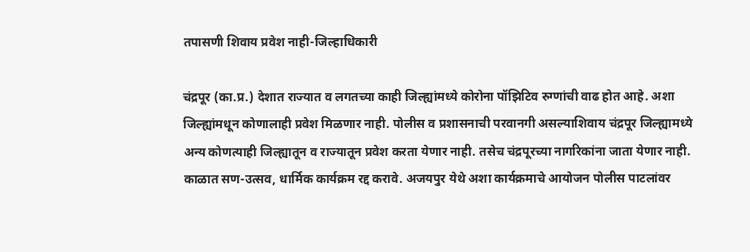तपासणी शिवाय प्रवेश नाही-जिल्हाधिकारी

चंद्रपूर (का.प्र.) देशात राज्यात व लगतच्या काही जिल्ह्यांमध्ये कोरोना पॉझिटिव रुग्णांची वाढ होत आहे. अशा जिल्ह्यांमधून कोणालाही प्रवेश मिळणार नाही. पोलीस व प्रशासनाची परवानगी असल्याशिवाय चंद्रपूर जिल्ह्यामध्ये अन्य कोणत्याही जिल्ह्यातून व राज्यातून प्रवेश करता येणार नाही. तसेच चंद्रपूरच्या नागरिकांना जाता येणार नाही. काळात सण-उत्सव, धार्मिक कार्यक्रम रद्द करावे. अजयपुर येथे अशा कार्यक्रमाचे आयोजन पोलीस पाटलांवर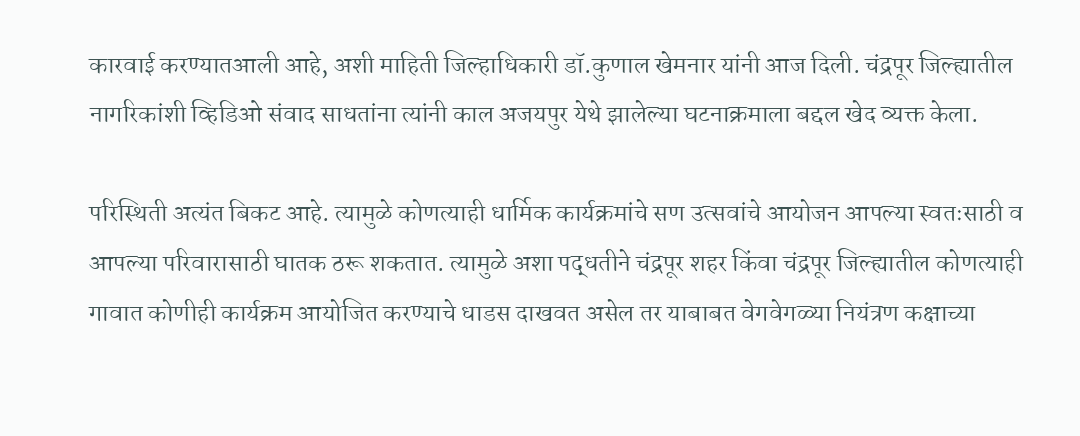कारवाई करण्यातआली आहे, अशी माहिती जिल्हाधिकारी डॉ.कुणाल खेमनार यांनी आज दिली. चंद्रपूर जिल्ह्यातील नागरिकांशी व्हिडिओ संवाद साधतांना त्यांनी काल अजयपुर येथे झालेल्या घटनाक्रमाला बद्दल खेद व्यक्त केला.

परिस्थिती अत्यंत बिकट आहे. त्यामुळे कोणत्याही धार्मिक कार्यक्रमांचे सण उत्सवांचे आयोजन आपल्या स्वतःसाठी व आपल्या परिवारासाठी घातक ठरू शकतात. त्यामुळे अशा पद्धतीने चंद्रपूर शहर किंवा चंद्रपूर जिल्ह्यातील कोणत्याही गावात कोणीही कार्यक्रम आयोजित करण्याचे धाडस दाखवत असेल तर याबाबत वेगवेगळ्या नियंत्रण कक्षाच्या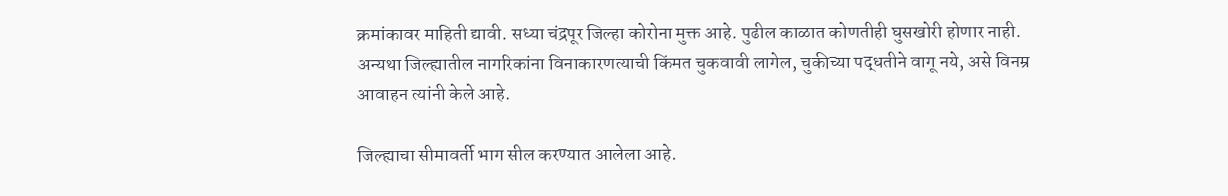क्रमांकावर माहिती द्यावी. सध्या चंद्रपूर जिल्हा कोरोना मुक्त आहे. पुढील काळात कोणतीही घुसखोरी होणार नाही. अन्यथा जिल्ह्यातील नागरिकांना विनाकारणत्याची किंमत चुकवावी लागेल, चुकीच्या पद्धतीने वागू नये, असे विनम्र आवाहन त्यांनी केले आहे.

जिल्ह्याचा सीमावर्ती भाग सील करण्यात आलेला आहे.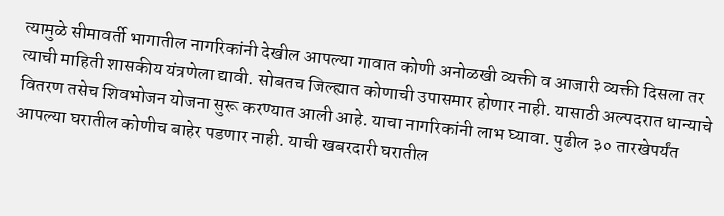त्यामुळे सीमावर्ती भागातील नागरिकांनी देखील आपल्या गावात कोणी अनोळखी व्यक्ती व आजारी व्यक्ती दिसला तर त्याची माहिती शासकीय यंत्रणेला द्यावी. सोबतच जिल्ह्यात कोणाची उपासमार होणार नाही. यासाठी अल्पदरात धान्याचे वितरण तसेच शिवभोजन योजना सुरू करण्यात आली आहे. याचा नागरिकांनी लाभ घ्यावा. पुढील ३० तारखेपर्यंत आपल्या घरातील कोणीच बाहेर पडणार नाही. याची खबरदारी घरातील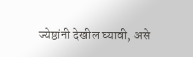ज्येष्ठांनी देखील घ्यावी, असे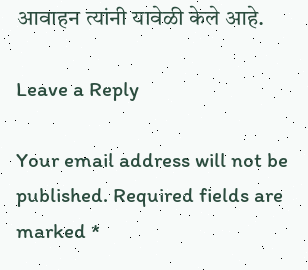आवाहन त्यांनी यावेळी केले आहे.

Leave a Reply

Your email address will not be published. Required fields are marked *